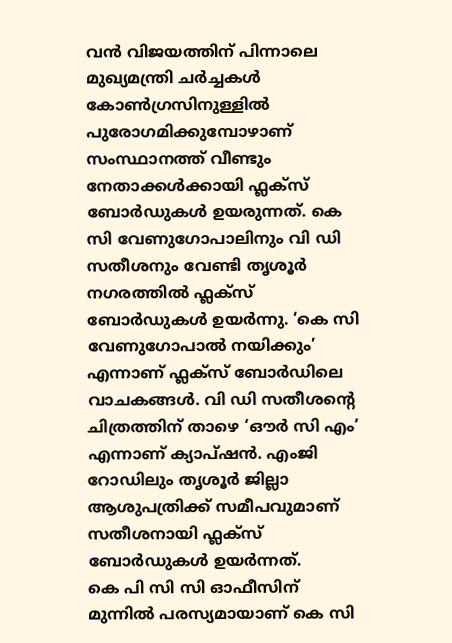വൻ വിജയത്തിന് പിന്നാലെ മുഖ്യമന്ത്രി ചർച്ചകൾ കോൺഗ്രസിനുള്ളിൽ പുരോഗമിക്കുമ്പോഴാണ് സംസ്ഥാനത്ത് വീണ്ടും നേതാക്കൾക്കായി ഫ്ലക്സ് ബോർഡുകൾ ഉയരുന്നത്. കെ സി വേണുഗോപാലിനും വി ഡി സതീശനും വേണ്ടി തൃശൂർ നഗരത്തിൽ ഫ്ലക്സ് ബോർഡുകൾ ഉയർന്നു. ‘കെ സി വേണുഗോപാൽ നയിക്കും’ എന്നാണ് ഫ്ലക്സ് ബോർഡിലെ വാചകങ്ങൾ. വി ഡി സതീശന്റെ ചിത്രത്തിന് താഴെ ‘ഔർ സി എം’ എന്നാണ് ക്യാപ്ഷൻ. എംജി റോഡിലും തൃശൂർ ജില്ലാ ആശുപത്രിക്ക് സമീപവുമാണ് സതീശനായി ഫ്ലക്സ് ബോർഡുകൾ ഉയർന്നത്.
കെ പി സി സി ഓഫീസിന് മുന്നിൽ പരസ്യമായാണ് കെ സി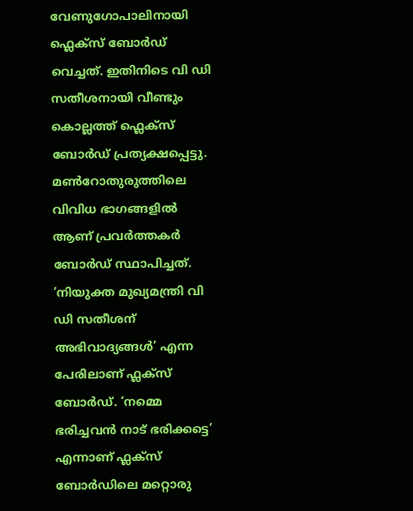വേണുഗോപാലിനായി ഫ്ലെക്സ് ബോർഡ് വെച്ചത്. ഇതിനിടെ വി ഡി സതീശനായി വീണ്ടും കൊല്ലത്ത് ഫ്ലെക്സ് ബോർഡ് പ്രത്യക്ഷപ്പെട്ടു. മൺറോതുരുത്തിലെ വിവിധ ഭാഗങ്ങളിൽ ആണ് പ്രവർത്തകർ ബോർഡ് സ്ഥാപിച്ചത്. ‘നിയുക്ത മുഖ്യമന്ത്രി വി ഡി സതീശന് അഭിവാദ്യങ്ങൾ’ എന്ന പേരിലാണ് ഫ്ലക്സ് ബോർഡ്. ‘നമ്മെ ഭരിച്ചവൻ നാട് ഭരിക്കട്ടെ’ എന്നാണ് ഫ്ലക്സ് ബോർഡിലെ മറ്റൊരു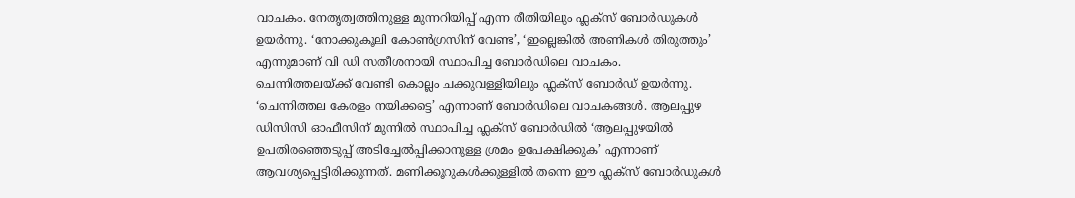വാചകം. നേതൃത്വത്തിനുള്ള മുന്നറിയിപ്പ് എന്ന രീതിയിലും ഫ്ലക്സ് ബോർഡുകൾ ഉയർന്നു. ‘നോക്കുകൂലി കോൺഗ്രസിന് വേണ്ട’, ‘ഇല്ലെങ്കിൽ അണികൾ തിരുത്തും’ എന്നുമാണ് വി ഡി സതീശനായി സ്ഥാപിച്ച ബോർഡിലെ വാചകം.
ചെന്നിത്തലയ്ക്ക് വേണ്ടി കൊല്ലം ചക്കുവള്ളിയിലും ഫ്ലക്സ് ബോർഡ് ഉയർന്നു. ‘ചെന്നിത്തല കേരളം നയിക്കട്ടെ’ എന്നാണ് ബോർഡിലെ വാചകങ്ങൾ. ആലപ്പുഴ ഡിസിസി ഓഫീസിന് മുന്നിൽ സ്ഥാപിച്ച ഫ്ലക്സ് ബോർഡിൽ ‘ആലപ്പുഴയിൽ ഉപതിരഞ്ഞെടുപ്പ് അടിച്ചേൽപ്പിക്കാനുള്ള ശ്രമം ഉപേക്ഷിക്കുക’ എന്നാണ് ആവശ്യപ്പെട്ടിരിക്കുന്നത്. മണിക്കൂറുകൾക്കുള്ളിൽ തന്നെ ഈ ഫ്ലക്സ് ബോർഡുകൾ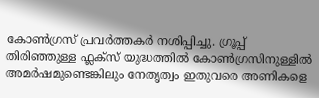കോൺഗ്രസ് പ്രവർത്തകർ നശിപ്പിച്ചു. ഗ്രൂപ്പ് തിരിഞ്ഞുള്ള ഫ്ലക്സ് യുദ്ധത്തിൽ കോൺഗ്രസിനുള്ളിൽ അമർഷമുണ്ടെങ്കിലും നേതൃത്വം ഇതുവരെ അണികളെ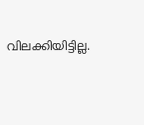വിലക്കിയിട്ടില്ല.